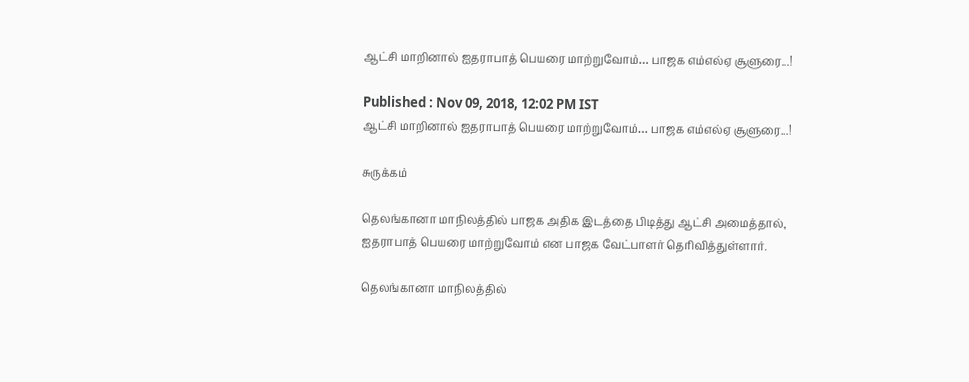ஆட்சி மாறினால் ஐதராபாத் பெயரை மாற்றுவோம்… பாஜக எம்எல்ஏ சூளுரை...!

Published : Nov 09, 2018, 12:02 PM IST
ஆட்சி மாறினால் ஐதராபாத் பெயரை மாற்றுவோம்… பாஜக எம்எல்ஏ சூளுரை...!

சுருக்கம்

தெலங்கானா மாநிலத்தில் பாஜக அதிக இடத்தை பிடித்து ஆட்சி அமைத்தால், ஐதராபாத் பெயரை மாற்றுவோம் என பாஜக வேட்பாளர் தெரிவித்துள்ளார்.

தெலங்கானா மாநிலத்தில்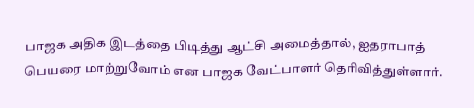பாஜக அதிக இடத்தை பிடித்து ஆட்சி அமைத்தால், ஐதராபாத் பெயரை மாற்றுவோம் என பாஜக வேட்பாளர் தெரிவித்துள்ளார்.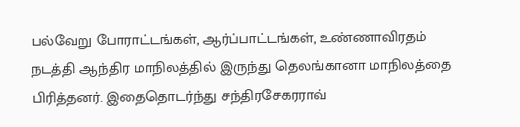பல்வேறு போராட்டங்கள், ஆர்ப்பாட்டங்கள், உண்ணாவிரதம் நடத்தி ஆந்திர மாநிலத்தில் இருந்து தெலங்கானா மாநிலத்தை பிரித்தனர். இதைதொடர்ந்து சந்திரசேகரராவ்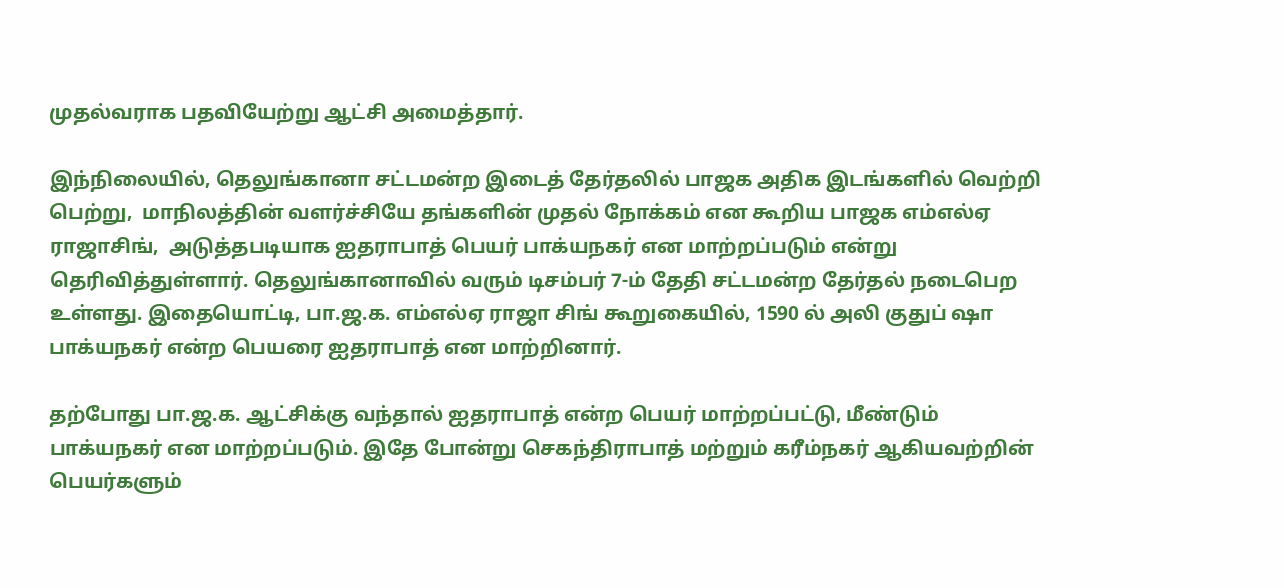முதல்வராக பதவியேற்று ஆட்சி அமைத்தார்.

இந்நிலையில், தெலுங்கானா சட்டமன்ற இடைத் தேர்தலில் பாஜக அதிக இடங்களில் வெற்றி பெற்று,  மாநிலத்தின் வளர்ச்சியே தங்களின் முதல் நோக்கம் என கூறிய பாஜக எம்எல்ஏ ராஜாசிங்,  அடுத்தபடியாக ஐதராபாத் பெயர் பாக்யநகர் என மாற்றப்படும் என்று தெரிவித்துள்ளார். தெலுங்கானாவில் வரும் டிசம்பர் 7-ம் தேதி சட்டமன்ற தேர்தல் நடைபெற உள்ளது. இதையொட்டி, பா.ஜ.க. எம்எல்ஏ ராஜா சிங் கூறுகையில், 1590 ல் அலி குதுப் ஷா பாக்யநகர் என்ற பெயரை ஐதராபாத் என மாற்றினார்.

தற்போது பா.ஜ.க. ஆட்சிக்கு வந்தால் ஐதராபாத் என்ற பெயர் மாற்றப்பட்டு, மீண்டும் பாக்யநகர் என மாற்றப்படும். இதே போன்று செகந்திராபாத் மற்றும் கரீம்நகர் ஆகியவற்றின் பெயர்களும்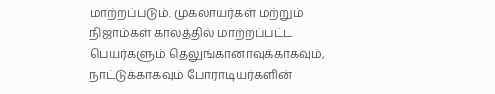மாற்றப்படும். முகலாயர்கள் மற்றும் நிஜாம்கள் காலத்தில் மாற்றப்பட்ட பெயர்களும் தெலுங்கானாவுக்காகவும், நாட்டுக்காகவும் போராடியர்களின்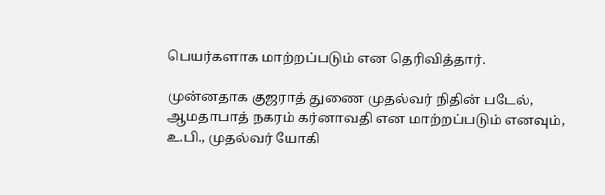பெயர்களாக மாற்றப்படும் என தெரிவித்தார்.

முன்னதாக குஜராத் துணை முதல்வர் நிதின் படேல், ஆமதாபாத் நகரம் கர்னாவதி என மாற்றப்படும் எனவும், உ.பி., முதல்வர் யோகி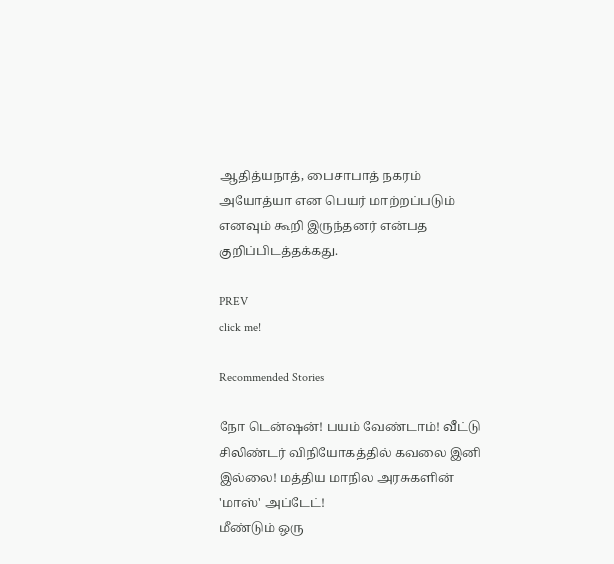ஆதித்யநாத், பைசாபாத் நகரம் அயோத்யா என பெயர் மாற்றப்படும் எனவும் கூறி இருந்தனர் என்பத குறிப்பிடத்தக்கது.

PREV
click me!

Recommended Stories

நோ டென்ஷன்! பயம் வேண்டாம்! வீட்டு சிலிண்டர் விநியோகத்தில் கவலை இனி இல்லை! மத்திய மாநில அரசுகளின் 'மாஸ்' அப்டேட்!
மீண்டும் ஒரு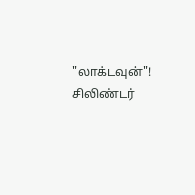"லாக்டவுன்"! சிலிண்டர்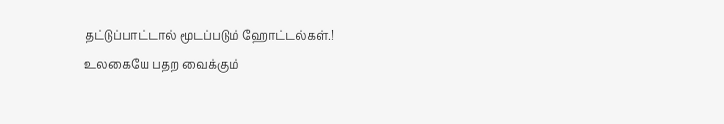தட்டுப்பாட்டால் மூடப்படும் ஹோட்டல்கள்.! உலகையே பதற வைக்கும்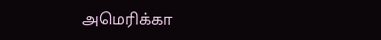அமெரிக்கா